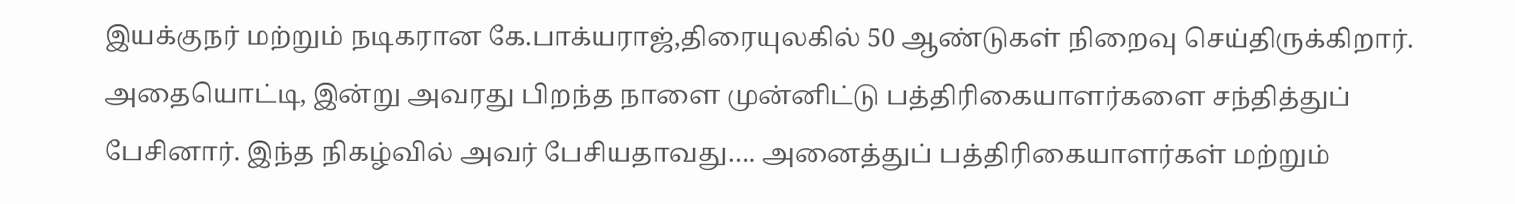இயக்குநர் மற்றும் நடிகரான கே.பாக்யராஜ்,திரையுலகில் 50 ஆண்டுகள் நிறைவு செய்திருக்கிறார். அதையொட்டி, இன்று அவரது பிறந்த நாளை முன்னிட்டு பத்திரிகையாளர்களை சந்தித்துப் பேசினார். இந்த நிகழ்வில் அவர் பேசியதாவது…. அனைத்துப் பத்திரிகையாளர்கள் மற்றும்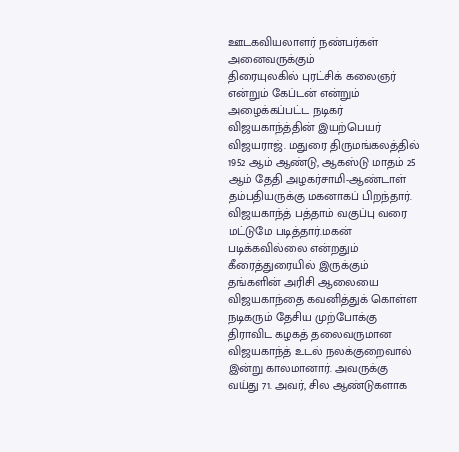ஊடகவியலாளர் நண்பர்கள் அனைவருக்கும்
திரையுலகில் புரட்சிக் கலைஞர் என்றும் கேப்டன் என்றும் அழைக்கப்பட்ட நடிகர் விஜயகாந்த்தின் இயற்பெயர் விஜயராஜ். மதுரை திருமங்கலத்தில் 1952 ஆம் ஆண்டு, ஆகஸ்டு மாதம் 25 ஆம் தேதி அழகர்சாமி-ஆண்டாள் தம்பதியருக்கு மகனாகப் பிறந்தார். விஜயகாந்த் பத்தாம் வகுப்பு வரை மட்டுமே படித்தார்.மகன் படிக்கவில்லை என்றதும் கீரைத்துரையில் இருக்கும் தங்களின் அரிசி ஆலையை விஜயகாந்தை கவனித்துக் கொள்ள
நடிகரும் தேசிய முற்போக்கு திராவிட கழகத் தலைவருமான விஜயகாந்த் உடல் நலக்குறைவால் இன்று காலமானார். அவருக்கு வய்து 71. அவர், சில ஆண்டுகளாக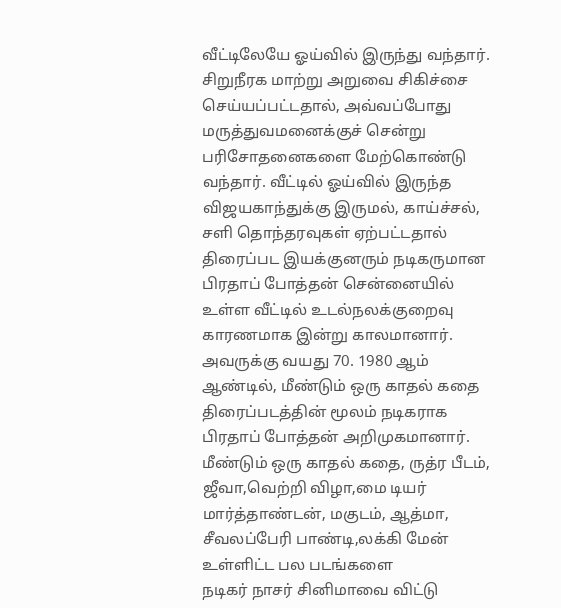வீட்டிலேயே ஓய்வில் இருந்து வந்தார். சிறுநீரக மாற்று அறுவை சிகிச்சை செய்யப்பட்டதால், அவ்வப்போது மருத்துவமனைக்குச் சென்று பரிசோதனைகளை மேற்கொண்டு வந்தார். வீட்டில் ஓய்வில் இருந்த விஜயகாந்துக்கு இருமல், காய்ச்சல், சளி தொந்தரவுகள் ஏற்பட்டதால்
திரைப்பட இயக்குனரும் நடிகருமான பிரதாப் போத்தன் சென்னையில் உள்ள வீட்டில் உடல்நலக்குறைவு காரணமாக இன்று காலமானார். அவருக்கு வயது 70. 1980 ஆம் ஆண்டில், மீண்டும் ஒரு காதல் கதை திரைப்படத்தின் மூலம் நடிகராக பிரதாப் போத்தன் அறிமுகமானார். மீண்டும் ஒரு காதல் கதை, ருத்ர பீடம், ஜீவா,வெற்றி விழா,மை டியர் மார்த்தாண்டன், மகுடம், ஆத்மா, சீவலப்பேரி பாண்டி,லக்கி மேன் உள்ளிட்ட பல படங்களை
நடிகர் நாசர் சினிமாவை விட்டு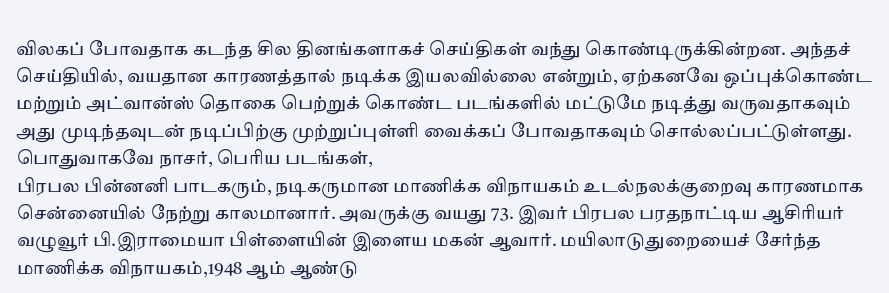விலகப் போவதாக கடந்த சில தினங்களாகச் செய்திகள் வந்து கொண்டிருக்கின்றன. அந்தச் செய்தியில், வயதான காரணத்தால் நடிக்க இயலவில்லை என்றும், ஏற்கனவே ஒப்புக்கொண்ட மற்றும் அட்வான்ஸ் தொகை பெற்றுக் கொண்ட படங்களில் மட்டுமே நடித்து வருவதாகவும் அது முடிந்தவுடன் நடிப்பிற்கு முற்றுப்புள்ளி வைக்கப் போவதாகவும் சொல்லப்பட்டுள்ளது. பொதுவாகவே நாசர், பெரிய படங்கள்,
பிரபல பின்னனி பாடகரும், நடிகருமான மாணிக்க விநாயகம் உடல்நலக்குறைவு காரணமாக சென்னையில் நேற்று காலமானார். அவருக்கு வயது 73. இவர் பிரபல பரதநாட்டிய ஆசிரியர் வழுவூர் பி.இராமையா பிள்ளையின் இளைய மகன் ஆவார். மயிலாடுதுறையைச் சேர்ந்த மாணிக்க விநாயகம்,1948 ஆம் ஆண்டு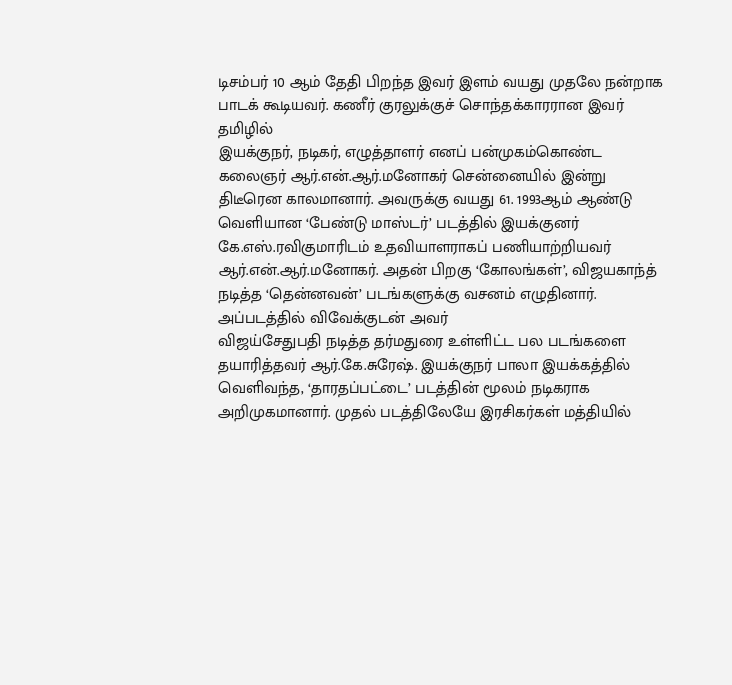டிசம்பர் 10 ஆம் தேதி பிறந்த இவர் இளம் வயது முதலே நன்றாக பாடக் கூடியவர். கணீர் குரலுக்குச் சொந்தக்காரரான இவர் தமிழில்
இயக்குநர், நடிகர், எழுத்தாளர் எனப் பன்முகம்கொண்ட கலைஞர் ஆர்.என்.ஆர்.மனோகர் சென்னையில் இன்று திடீரென காலமானார். அவருக்கு வயது 61. 1993ஆம் ஆண்டு வெளியான ‘பேண்டு மாஸ்டர்’ படத்தில் இயக்குனர் கே.எஸ்.ரவிகுமாரிடம் உதவியாளராகப் பணியாற்றியவர் ஆர்.என்.ஆர்.மனோகர். அதன் பிறகு ‘கோலங்கள்’, விஜயகாந்த் நடித்த ‘தென்னவன்’ படங்களுக்கு வசனம் எழுதினார். அப்படத்தில் விவேக்குடன் அவர்
விஜய்சேதுபதி நடித்த தர்மதுரை உள்ளிட்ட பல படங்களை தயாரித்தவர் ஆர்.கே.சுரேஷ். இயக்குநர் பாலா இயக்கத்தில் வெளிவந்த, ‘தாரதப்பட்டை’ படத்தின் மூலம் நடிகராக அறிமுகமானார். முதல் படத்திலேயே இரசிகர்கள் மத்தியில்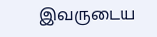இவருடைய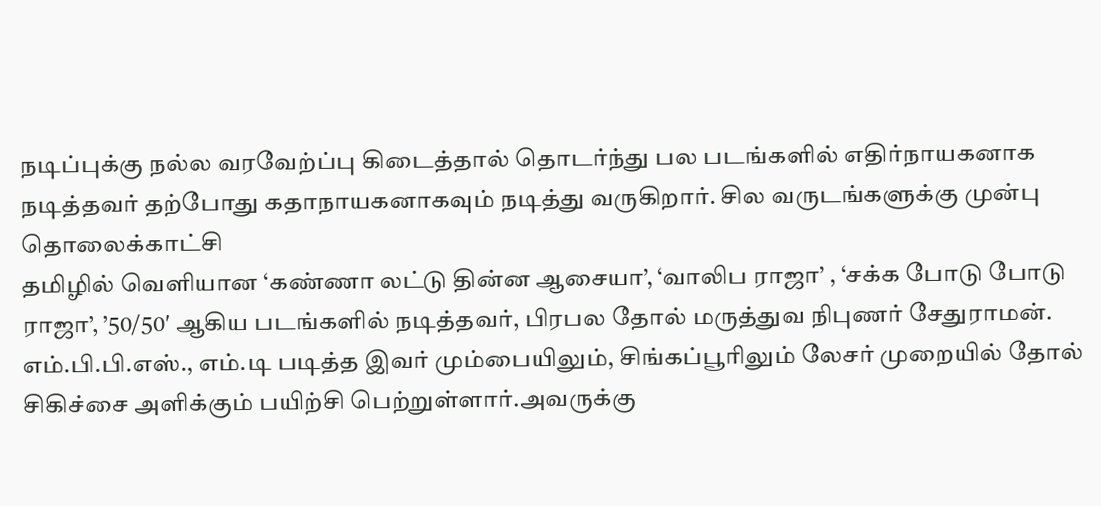நடிப்புக்கு நல்ல வரவேற்ப்பு கிடைத்தால் தொடர்ந்து பல படங்களில் எதிர்நாயகனாக நடித்தவர் தற்போது கதாநாயகனாகவும் நடித்து வருகிறார். சில வருடங்களுக்கு முன்பு தொலைக்காட்சி
தமிழில் வெளியான ‘கண்ணா லட்டு தின்ன ஆசையா’, ‘வாலிப ராஜா’ , ‘சக்க போடு போடு ராஜா’, ’50/50′ ஆகிய படங்களில் நடித்தவர், பிரபல தோல் மருத்துவ நிபுணர் சேதுராமன். எம்.பி.பி.எஸ்., எம்.டி படித்த இவர் மும்பையிலும், சிங்கப்பூரிலும் லேசர் முறையில் தோல் சிகிச்சை அளிக்கும் பயிற்சி பெற்றுள்ளார்.அவருக்கு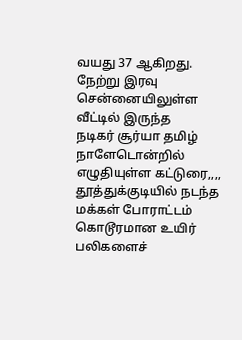வயது 37 ஆகிறது. நேற்று இரவு சென்னையிலுள்ள வீட்டில் இருந்த
நடிகர் சூர்யா தமிழ் நாளேடொன்றில் எழுதியுள்ள கட்டுரை,,,, தூத்துக்குடியில் நடந்த மக்கள் போராட்டம் கொடூரமான உயிர் பலிகளைச்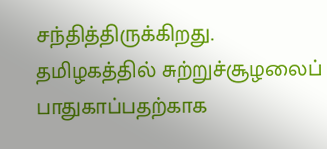சந்தித்திருக்கிறது. தமிழகத்தில் சுற்றுச்சூழலைப் பாதுகாப்பதற்காக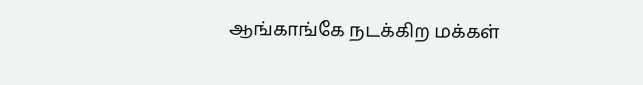ஆங்காங்கே நடக்கிற மக்கள்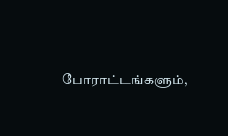போராட்டங்களும்,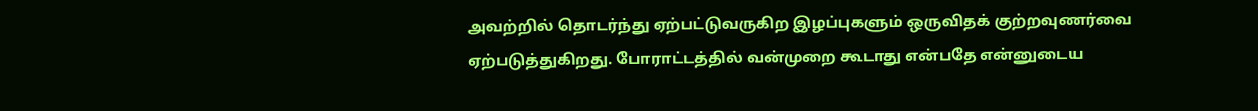அவற்றில் தொடர்ந்து ஏற்பட்டுவருகிற இழப்புகளும் ஒருவிதக் குற்றவுணர்வை ஏற்படுத்துகிறது. போராட்டத்தில் வன்முறை கூடாது என்பதே என்னுடைய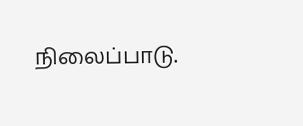நிலைப்பாடு.